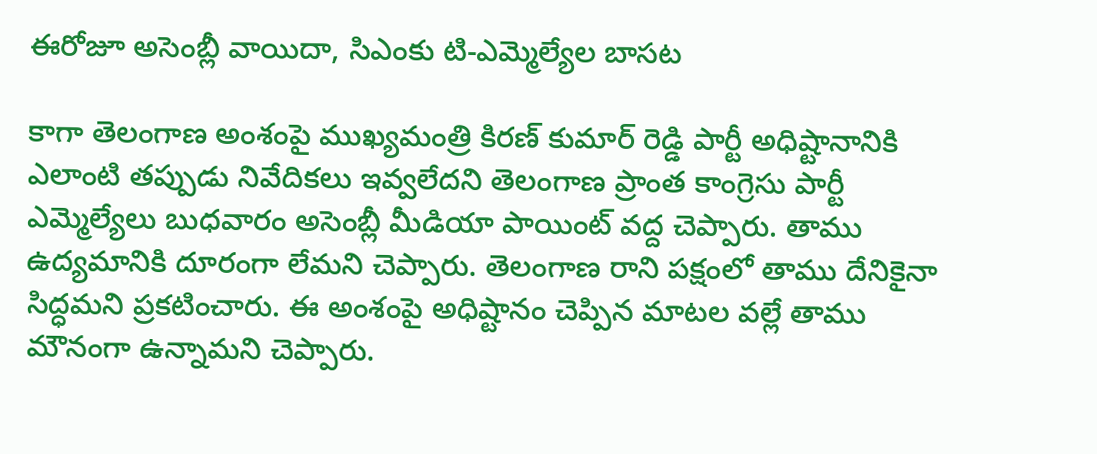ఈరోజూ అసెంబ్లీ వాయిదా, సిఎంకు టి-ఎమ్మెల్యేల బాసట

కాగా తెలంగాణ అంశంపై ముఖ్యమంత్రి కిరణ్ కుమార్ రెడ్డి పార్టీ అధిష్టానానికి ఎలాంటి తప్పుడు నివేదికలు ఇవ్వలేదని తెలంగాణ ప్రాంత కాంగ్రెసు పార్టీ ఎమ్మెల్యేలు బుధవారం అసెంబ్లీ మీడియా పాయింట్ వద్ద చెప్పారు. తాము ఉద్యమానికి దూరంగా లేమని చెప్పారు. తెలంగాణ రాని పక్షంలో తాము దేనికైనా సిద్ధమని ప్రకటించారు. ఈ అంశంపై అధిష్టానం చెప్పిన మాటల వల్లే తాము మౌనంగా ఉన్నామని చెప్పారు.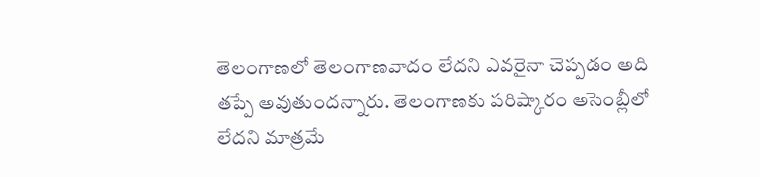తెలంగాణలో తెలంగాణవాదం లేదని ఎవరైనా చెప్పడం అది తప్పే అవుతుందన్నారు. తెలంగాణకు పరిష్కారం అసెంబ్లీలో లేదని మాత్రమే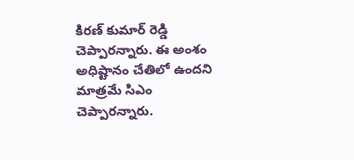కిరణ్ కుమార్ రెడ్డి చెప్పారన్నారు. ఈ అంశం అధిష్టానం చేతిలో ఉందని మాత్రమే సిఎం చెప్పారన్నారు.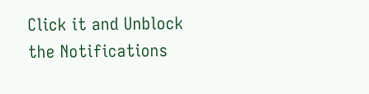Click it and Unblock the Notifications